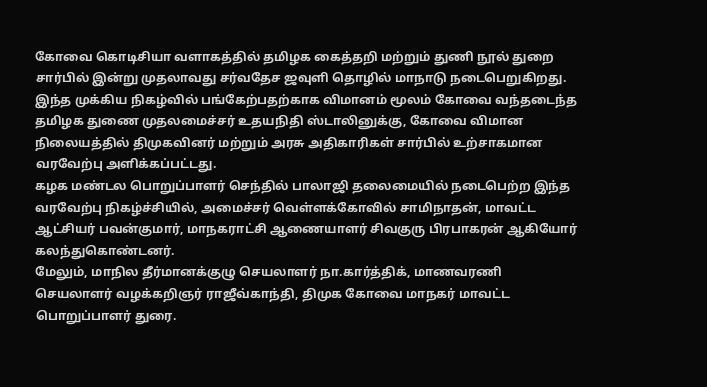கோவை கொடிசியா வளாகத்தில் தமிழக கைத்தறி மற்றும் துணி நூல் துறை சார்பில் இன்று முதலாவது சர்வதேச ஜவுளி தொழில் மாநாடு நடைபெறுகிறது. இந்த முக்கிய நிகழ்வில் பங்கேற்பதற்காக விமானம் மூலம் கோவை வந்தடைந்த தமிழக துணை முதலமைச்சர் உதயநிதி ஸ்டாலினுக்கு, கோவை விமான நிலையத்தில் திமுகவினர் மற்றும் அரசு அதிகாரிகள் சார்பில் உற்சாகமான வரவேற்பு அளிக்கப்பட்டது.
கழக மண்டல பொறுப்பாளர் செந்தில் பாலாஜி தலைமையில் நடைபெற்ற இந்த வரவேற்பு நிகழ்ச்சியில், அமைச்சர் வெள்ளக்கோவில் சாமிநாதன், மாவட்ட ஆட்சியர் பவன்குமார், மாநகராட்சி ஆணையாளர் சிவகுரு பிரபாகரன் ஆகியோர் கலந்துகொண்டனர்.
மேலும், மாநில தீர்மானக்குழு செயலாளர் நா.கார்த்திக், மாணவரணி செயலாளர் வழக்கறிஞர் ராஜீவ்காந்தி, திமுக கோவை மாநகர் மாவட்ட பொறுப்பாளர் துரை.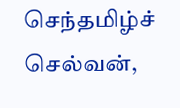செந்தமிழ்ச் செல்வன்,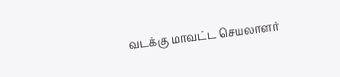வடக்கு மாவட்ட செயலாளர்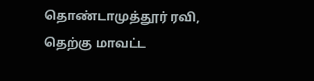தொண்டாமுத்தூர் ரவி, தெற்கு மாவட்ட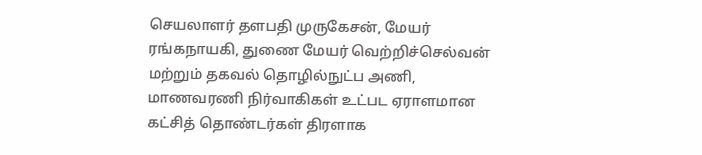செயலாளர் தளபதி முருகேசன், மேயர் ரங்கநாயகி, துணை மேயர் வெற்றிச்செல்வன் மற்றும் தகவல் தொழில்நுட்ப அணி, மாணவரணி நிர்வாகிகள் உட்பட ஏராளமான கட்சித் தொண்டர்கள் திரளாக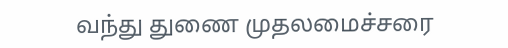வந்து துணை முதலமைச்சரை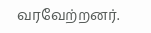வரவேற்றனர்.